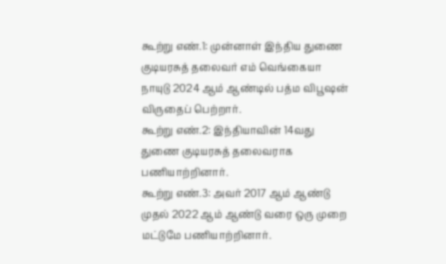கூற்று எண்.1: முன்னாள் இந்திய துணை குடியரசுத் தலைவர் எம் வெங்கையா நாயுடு 2024 ஆம் ஆண்டில் பத்ம விபூஷன் விருதைப் பெற்றார்.
கூற்று எண்.2: இந்தியாவின் 14வது துணை குடியரசுத் தலைவராக பணியாற்றினார்.
கூற்று எண்.3: அவர் 2017 ஆம் ஆண்டு முதல் 2022 ஆம் ஆண்டு வரை ஒரு முறை மட்டுமே பணியாற்றினார்.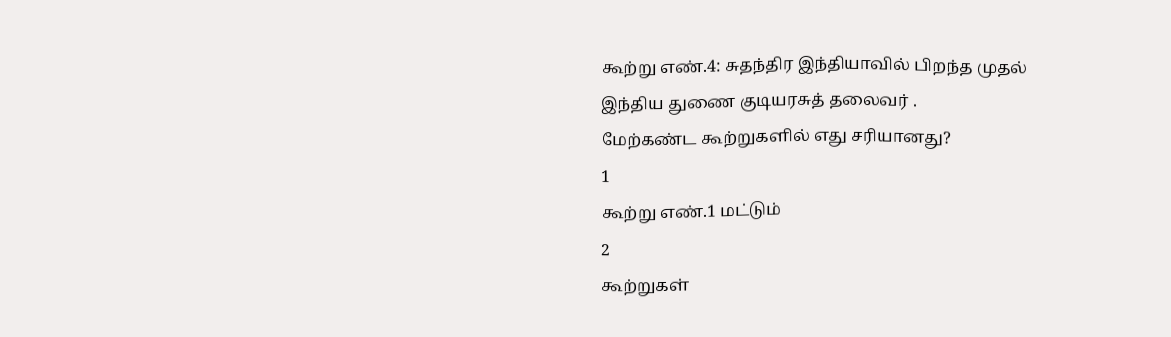கூற்று எண்.4: சுதந்திர இந்தியாவில் பிறந்த முதல் இந்திய துணை குடியரசுத் தலைவர் .
மேற்கண்ட கூற்றுகளில் எது சரியானது?
1
கூற்று எண்.1 மட்டும்
2
கூற்றுகள்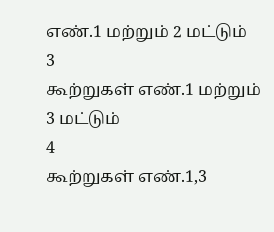எண்.1 மற்றும் 2 மட்டும்
3
கூற்றுகள் எண்.1 மற்றும் 3 மட்டும்
4
கூற்றுகள் எண்.1,3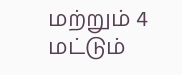மற்றும் 4 மட்டும்